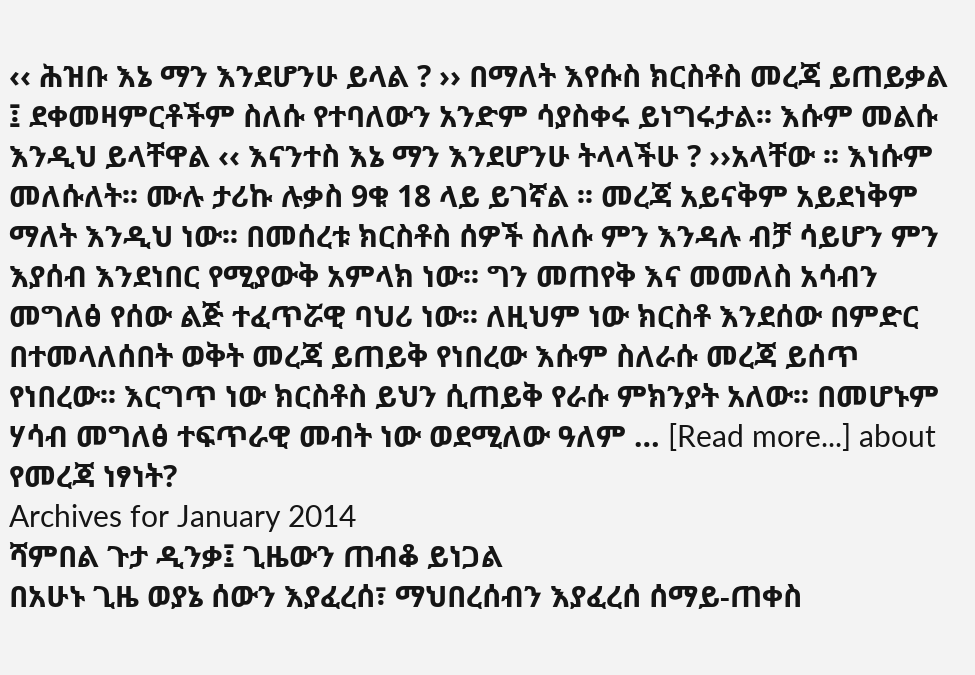‹‹ ሕዝቡ እኔ ማን እንደሆንሁ ይላል ? ›› በማለት እየሱስ ክርስቶስ መረጃ ይጠይቃል ፤ ደቀመዛምርቶችም ስለሱ የተባለውን አንድም ሳያስቀሩ ይነግሩታል፡፡ እሱም መልሱ እንዲህ ይላቸዋል ‹‹ እናንተስ እኔ ማን እንደሆንሁ ትላላችሁ ? ››አላቸው ፡፡ እነሱም መለሱለት፡፡ ሙሉ ታሪኩ ሉቃስ 9ቁ 18 ላይ ይገኛል ፡፡ መረጃ አይናቅም አይደነቅም ማለት እንዲህ ነው፡፡ በመሰረቱ ክርስቶስ ሰዎች ስለሱ ምን እንዳሉ ብቻ ሳይሆን ምን እያሰብ እንደነበር የሚያውቅ አምላክ ነው፡፡ ግን መጠየቅ እና መመለስ አሳብን መግለፅ የሰው ልጅ ተፈጥሯዊ ባህሪ ነው፡፡ ለዚህም ነው ክርስቶ እንደሰው በምድር በተመላለሰበት ወቅት መረጃ ይጠይቅ የነበረው እሱም ስለራሱ መረጃ ይሰጥ የነበረው፡፡ እርግጥ ነው ክርስቶስ ይህን ሲጠይቅ የራሱ ምክንያት አለው፡፡ በመሆኑም ሃሳብ መግለፅ ተፍጥራዊ መብት ነው ወደሚለው ዓለም … [Read more...] about የመረጃ ነፃነት?
Archives for January 2014
ሻምበል ጉታ ዲንቃ፤ ጊዜውን ጠብቆ ይነጋል
በአሁኑ ጊዜ ወያኔ ሰውን እያፈረሰ፣ ማህበረሰብን እያፈረሰ ሰማይ-ጠቀስ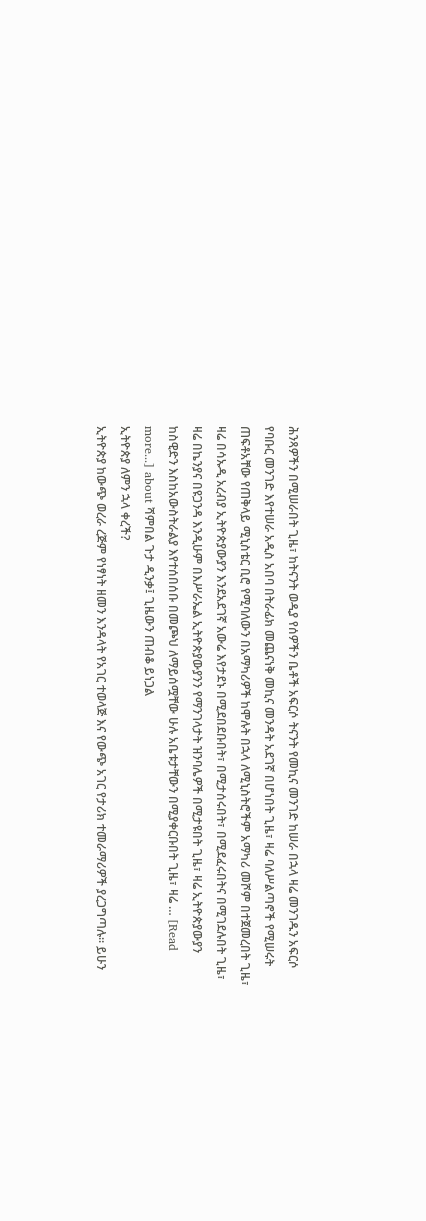ሕንጻዎችን በሚሠራበት ጊዜ፣ ከትናንት ወዲያ የሰዎችን ቤቶች አፍርሶ ትናንት የመኪና መንገድ ከሠራ በኋላ ዛሬ መንገዱን አፍርሶ የባቡር መንገድ እየተሠራ አዲስ አበባ በትራፊክ መጨናነቅ መኪና መንዳት አደገኛ በሆነበት ጊዜ፣ ዛሬ ባለሥልጣኖች የሚሠሩት ጠፍቶአቸው የጠቅላይ ሚኒስቴር ቢሮ የሚባለውን በአማካሪዎች ከሞሉት በኋላ ለሚኒስትሮችም አማካሪ መሾም በተጀመረበት ጊዜ፣ ዛሬ በሳኡዲ አረብያ ኢትዮጵያውያን እንደአደገኛ አውሬ እየታደኑ በሚደበደቡበት፣ በሚታሰሩበት፣ በሚደፈሩበትና በሚገደሉበት ጊዜ፣ ዛሬ በኬንያና በዩጋንዳ እንዲሁም በእሥራኤል ኢትዮጵያውያንን የማንገላታት ዝንባሌዎች በሚታዩበት ጊዜ፣ ዛሬ ኢትዮጵያውያን ከስዊድን እስከአውስትራልያ እየተሰበሰቡ በመጮህ ለማይሰሟቸው ሁሉ አቤቱታቸውን በሚያቀርቡበት ጊዜ፣ ዛሬ … [Read more...] about ሻምበል ጉታ ዲንቃ፤ ጊዜውን ጠብቆ ይነጋል
ኢትዮጵያ ለምን ኋላ ቀረች?
ኢትዮጵያ ከውጭ ወረራ ረጅም የነፃነት ዘመን እንዳላት የአገር ተወላጅ እና የውጭ አገር የታሪክ ተመራማሪዎች ያረጋግጣሉ። ይሁን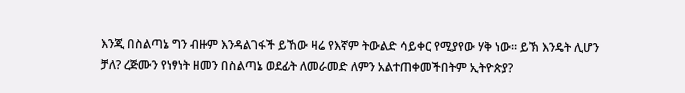እንጂ በስልጣኔ ግን ብዙም እንዳልገፋች ይኸው ዛሬ የእኛም ትውልድ ሳይቀር የሚያየው ሃቅ ነው። ይኽ እንዴት ሊሆን ቻለ? ረጅሙን የነፃነት ዘመን በስልጣኔ ወደፊት ለመራመድ ለምን አልተጠቀመችበትም ኢትዮጵያ?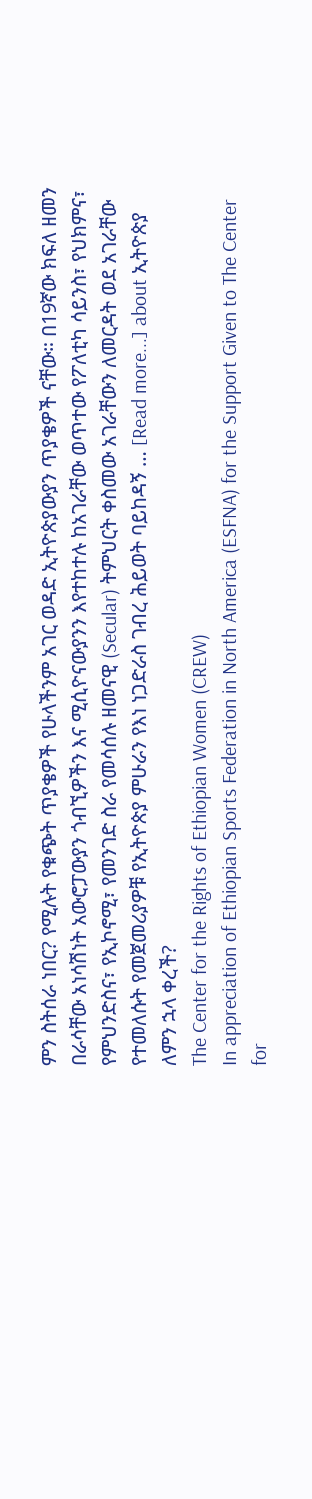ምን ስትሰራ ነበር? የሚሉት የቁጭት ጥያቄዎች የሁላችንም አገር ወዳድ ኢትዮጵያውያን ጥያቄዎች ናቸው። በ19ኛው ክፍለ ዘመን በራሳቸው አነሳሽነት አውሮፓውያን ጎብኚዎችን እና ሚሲዮናውያንን እየተከተሉ ከአገራቸው ወጥተው የፖለቲካ ሳይንስ፣ የህክምና፣ የምህንድስና፣ የኢኮኖሚ፣ የመንገድ ስራ የመሳሰሉ ዘመናዊ (Secular) ትምህርት ቀስመው አገራቸውን ለመርዳት ወደ አገራቸው የተመለሱት የመጀመሪያዎቹ የኢትዮጵያ ምሁራን የእነ ነጋድራስ ገብረ ሕይወት ባይከዳኝ … [Read more...] about ኢትዮጵያ ለምን ኋላ ቀረች?
The Center for the Rights of Ethiopian Women (CREW)
In appreciation of Ethiopian Sports Federation in North America (ESFNA) for the Support Given to The Center for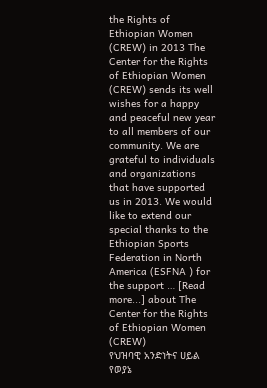the Rights of Ethiopian Women (CREW) in 2013 The Center for the Rights of Ethiopian Women (CREW) sends its well wishes for a happy and peaceful new year to all members of our community. We are grateful to individuals and organizations that have supported us in 2013. We would like to extend our special thanks to the Ethiopian Sports Federation in North America (ESFNA ) for the support … [Read more...] about The Center for the Rights of Ethiopian Women (CREW)
የህዝባዊ አንድነትና ሀይል የወያኔ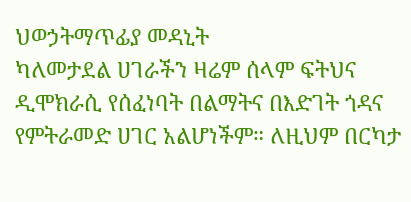ህወኃትማጥፊያ መዳኒት
ካለመታደል ሀገራችን ዛሬም ሰላም ፍትህና ዲሞክራሲ የሰፈነባት በልማትና በእድገት ጎዳና የምትራመድ ሀገር አልሆነችም። ለዚህም በርካታ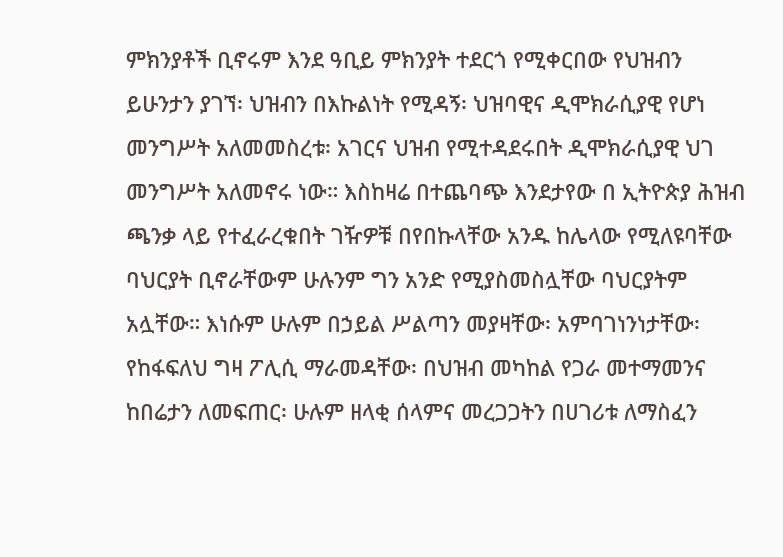ምክንያቶች ቢኖሩም እንደ ዓቢይ ምክንያት ተደርጎ የሚቀርበው የህዝብን ይሁንታን ያገኘ፡ ህዝብን በእኩልነት የሚዳኝ፡ ህዝባዊና ዲሞክራሲያዊ የሆነ መንግሥት አለመመስረቱ፡ አገርና ህዝብ የሚተዳደሩበት ዲሞክራሲያዊ ህገ መንግሥት አለመኖሩ ነው። እስከዛሬ በተጨባጭ እንደታየው በ ኢትዮጵያ ሕዝብ ጫንቃ ላይ የተፈራረቁበት ገዥዎቹ በየበኩላቸው አንዱ ከሌላው የሚለዩባቸው ባህርያት ቢኖራቸውም ሁሉንም ግን አንድ የሚያስመስሏቸው ባህርያትም አሏቸው። እነሱም ሁሉም በኃይል ሥልጣን መያዛቸው፡ አምባገነንነታቸው፡ የከፋፍለህ ግዛ ፖሊሲ ማራመዳቸው፡ በህዝብ መካከል የጋራ መተማመንና ከበሬታን ለመፍጠር፡ ሁሉም ዘላቂ ሰላምና መረጋጋትን በሀገሪቱ ለማስፈን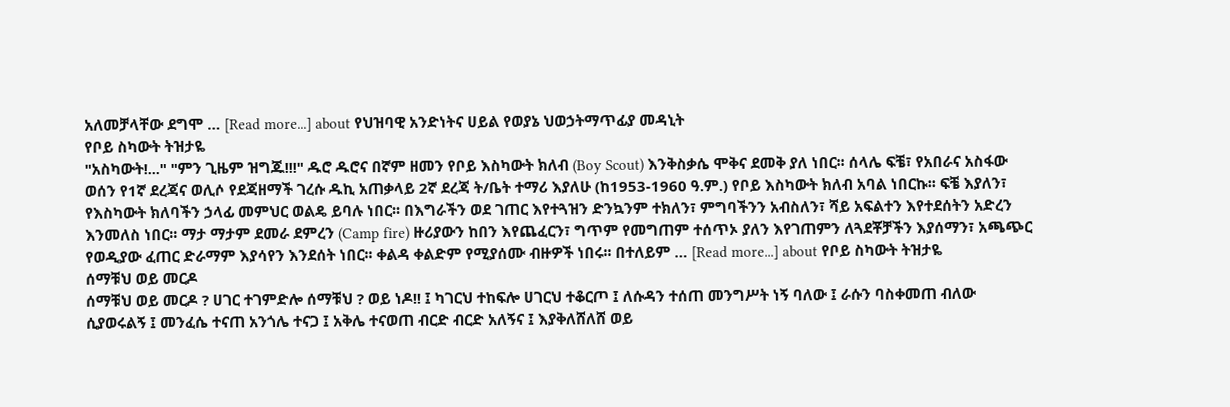አለመቻላቸው ደግሞ … [Read more...] about የህዝባዊ አንድነትና ሀይል የወያኔ ህወኃትማጥፊያ መዳኒት
የቦይ ስካውት ትዝታዬ
"አስካውት!..." "ምን ጊዜም ዝግጁ!!!" ዱሮ ዱሮና በኛም ዘመን የቦይ እስካውት ክለብ (Boy Scout) እንቅስቃሴ ሞቅና ደመቅ ያለ ነበር፡፡ ሰላሌ ፍቼ፣ የአበራና አስፋው ወሰን የ1ኛ ደረጃና ወሊሶ የደጃዘማች ገረሱ ዱኪ አጠቃላይ 2ኛ ደረጃ ት/ቤት ተማሪ እያለሁ (ከ1953-1960 ዓ.ም.) የቦይ እስካውት ክለብ አባል ነበርኩ፡፡ ፍቼ እያለን፣ የእስካውት ክለባችን ኃላፊ መምህር ወልዴ ይባሉ ነበር፡፡ በእግራችን ወደ ገጠር እየተጓዝን ድንኳንም ተክለን፣ ምግባችንን አብስለን፣ ሻይ አፍልተን እየተደሰትን አድረን እንመለስ ነበር፡፡ ማታ ማታም ደመራ ደምረን (Camp fire) ዙሪያውን ከበን እየጨፈርን፣ ግጥም የመግጠም ተሰጥኦ ያለን እየገጠምን ለጓደቾቻችን እያሰማን፣ አጫጭር የወዲያው ፈጠር ድራማም እያሳየን እንደሰት ነበር፡፡ ቀልዳ ቀልድም የሚያሰሙ ብዙዎች ነበሩ፡፡ በተለይም … [Read more...] about የቦይ ስካውት ትዝታዬ
ሰማቹህ ወይ መርዶ
ሰማቹህ ወይ መርዶ ? ሀገር ተገምድሎ ሰማቹህ ? ወይ ነዶ!! ፤ ካገርህ ተከፍሎ ሀገርህ ተቆርጦ ፤ ለሱዳን ተሰጠ መንግሥት ነኝ ባለው ፤ ራሱን ባስቀመጠ ብለው ሲያወሩልኝ ፤ መንፈሴ ተናጠ አንጎሌ ተናጋ ፤ አቅሌ ተናወጠ ብርድ ብርድ አለኝና ፤ እያቅለሸለሸ ወይ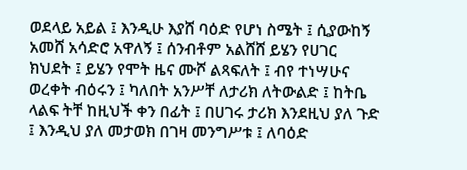ወደላይ አይል ፤ እንዲሁ እያሸ ባዕድ የሆነ ስሜት ፤ ሲያውከኝ አመሸ አሳድሮ አዋለኝ ፤ ሰንብቶም አልሸሸ ይሄን የሀገር ክህደት ፤ ይሄን የሞት ዜና ሙሾ ልጻፍለት ፤ ብየ ተነሣሁና ወረቀት ብዕሩን ፤ ካለበት አንሥቸ ለታሪክ ለትውልድ ፤ ከትቤ ላልፍ ትቸ ከዚህች ቀን በፊት ፤ በሀገሩ ታሪክ እንደዚህ ያለ ጉድ ፤ እንዲህ ያለ መታወክ በገዛ መንግሥቱ ፤ ለባዕድ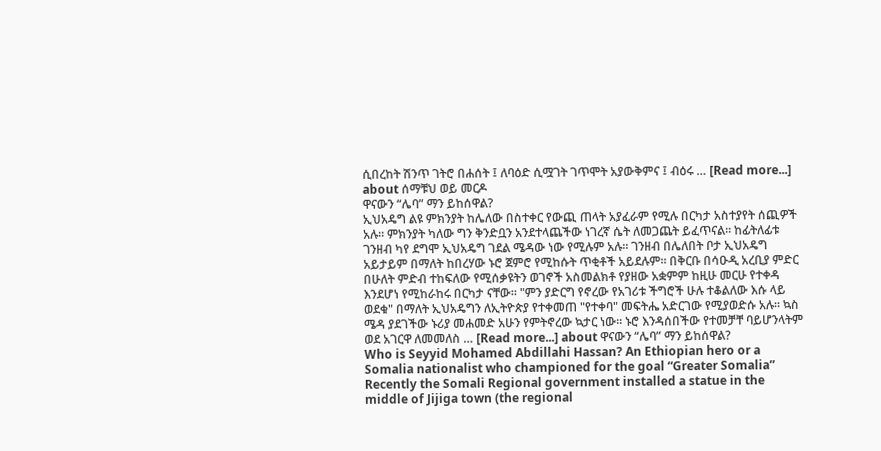ሲበረከት ሽንጥ ገትሮ በሐሰት ፤ ለባዕድ ሲሟገት ገጥሞት አያውቅምና ፤ ብዕሩ … [Read more...] about ሰማቹህ ወይ መርዶ
ዋናውን “ሌባ” ማን ይከሰዋል?
ኢህአዴግ ልዩ ምክንያት ከሌለው በስተቀር የውጪ ጠላት አያፈራም የሚሉ በርካታ አስተያየት ሰጪዎች አሉ። ምክንያት ካለው ግን ቅንድቧን አንደተላጨችው ነገረኛ ሴት ለመጋጨት ይፈጥናል። ከፊትለፊቱ ገንዘብ ካየ ደግሞ ኢህአዴግ ገደል ሜዳው ነው የሚሉም አሉ። ገንዘብ በሌለበት ቦታ ኢህአዴግ አይታይም በማለት ከበረሃው ኑሮ ጀምሮ የሚከሱት ጥቂቶች አይደሉም። በቅርቡ በሳዑዲ አረቢያ ምድር በሁለት ምድብ ተከፍለው የሚሰቃዩትን ወገኖች አስመልክቶ የያዘው አቋምም ከዚሁ መርሁ የተቀዳ እንደሆነ የሚከራከሩ በርካታ ናቸው። "ምን ያድርግ የኖረው የአገሪቱ ችግሮች ሁሉ ተቆልለው እሱ ላይ ወደቁ" በማለት ኢህአዴግን ለኢትዮጵያ የተቀመጠ "የተቀባ" መፍትሔ አድርገው የሚያወድሱ አሉ። ኳስ ሜዳ ያደገችው ኑሪያ መሐመድ አሁን የምትኖረው ኳታር ነው። ኑሮ እንዳሰበችው የተመቻቸ ባይሆንላትም ወደ አገርዋ ለመመለስ … [Read more...] about ዋናውን “ሌባ” ማን ይከሰዋል?
Who is Seyyid Mohamed Abdillahi Hassan? An Ethiopian hero or a Somalia nationalist who championed for the goal “Greater Somalia”
Recently the Somali Regional government installed a statue in the middle of Jijiga town (the regional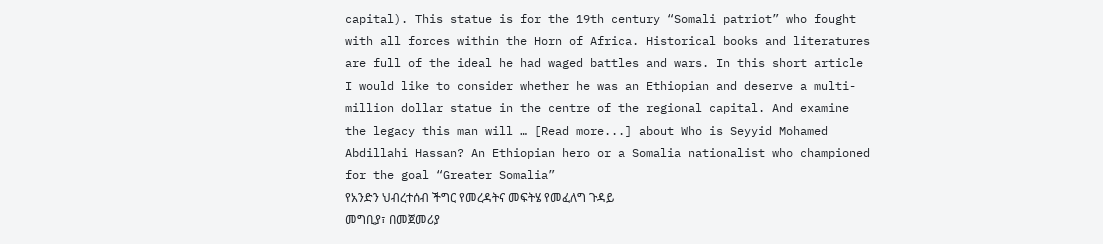capital). This statue is for the 19th century “Somali patriot” who fought with all forces within the Horn of Africa. Historical books and literatures are full of the ideal he had waged battles and wars. In this short article I would like to consider whether he was an Ethiopian and deserve a multi-million dollar statue in the centre of the regional capital. And examine the legacy this man will … [Read more...] about Who is Seyyid Mohamed Abdillahi Hassan? An Ethiopian hero or a Somalia nationalist who championed for the goal “Greater Somalia”
የአንድን ህብረተሰብ ችግር የመረዳትና መፍትሄ የመፈለግ ጉዳይ
መግቢያ፣ በመጀመሪያ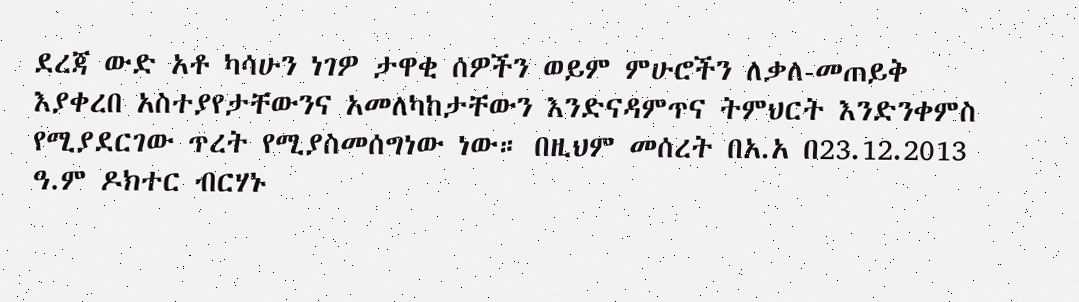ደረጃ ውድ አቶ ካሳሁን ነገዎ ታዋቂ ሰዎችን ወይም ምሁሮችን ለቃለ-መጠይቅ እያቀረበ አስተያየታቸውንና አመለካከታቸውን እንድናዳምጥና ትምህርት እንድንቀምስ የሚያደርገው ጥረት የሚያስመሰግነው ነው። በዚህም መሰረት በአ.አ በ23.12.2013 ዓ.ም ዶክተር ብርሃኑ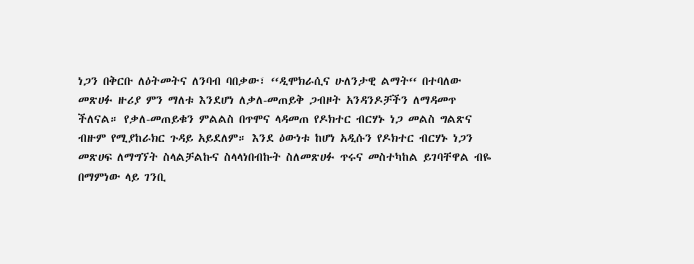ነጋን በቅርቡ ለዕትመትና ለንባብ ባበቃው፣ ‘‘ዲሞክራሲና ሁለንታዊ ልማት‘‘ በተባለው መጽሀፉ ዙሪያ ምን ማለቱ እንደሆነ ለቃለ-መጠይቅ ጋብዞት አንዳንዶቻችን ለማዳመጥ ችለናል። የቃለ-መጠይቁን ምልልስ በጥሞና ላዳመጠ የዶክተር ብርሃኑ ነጋ መልስ ግልጽና ብዙም የሚያከራክር ጉዳይ አይደለም። እንደ ዕውነቱ ከሆነ አዲሱን የዶክተር ብርሃኑ ነጋን መጽሀፍ ለማግኘት ስላልቻልኩና ስላላነበብኩት ስለመጽሀፉ ጥሩና መስተካከል ይገባቸዋል ብዬ በማምነው ላይ ገንቢ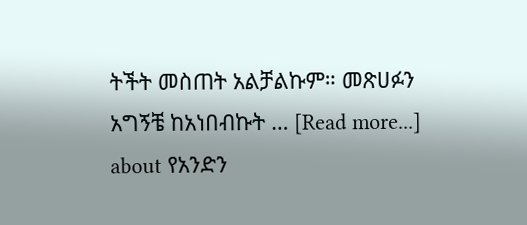ትችት መስጠት አልቻልኩም። መጽሀፉን አግኝቼ ከአነበብኩት … [Read more...] about የአንድን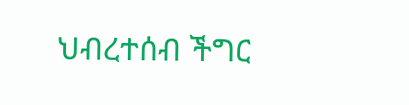ህብረተሰብ ችግር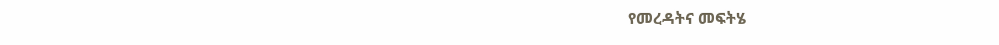የመረዳትና መፍትሄ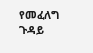የመፈለግ ጉዳይ